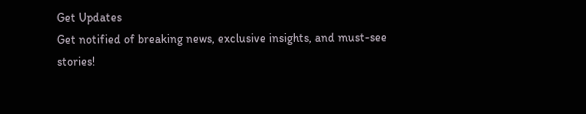Get Updates
Get notified of breaking news, exclusive insights, and must-see stories!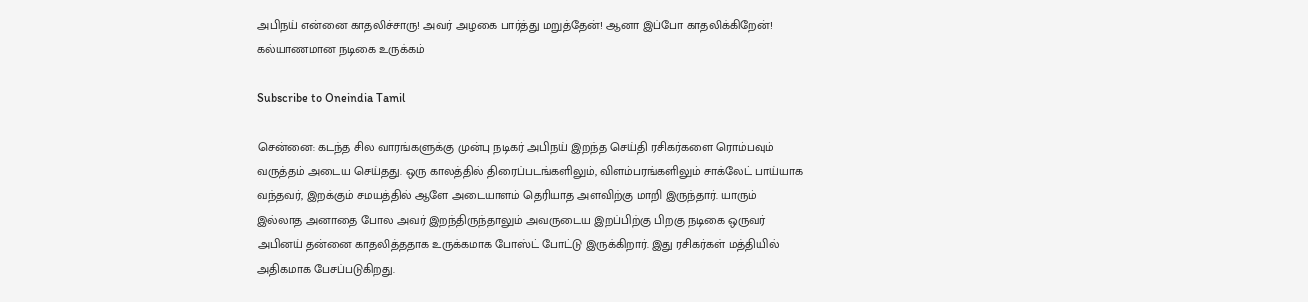அபிநய் என்னை காதலிச்சாரு! அவர் அழகை பார்த்து மறுத்தேன்! ஆனா இப்போ காதலிக்கிறேன்! கல்யாணமான நடிகை உருக்கம்

Subscribe to Oneindia Tamil

சென்னை: கடந்த சில வாரங்களுக்கு முன்பு நடிகர் அபிநய் இறந்த செய்தி ரசிகர்களை ரொம்பவும் வருத்தம் அடைய செய்தது. ஒரு காலத்தில் திரைப்படங்களிலும், விளம்பரங்களிலும் சாக்லேட் பாய்யாக வந்தவர், இறக்கும் சமயத்தில் ஆளே அடையாளம் தெரியாத அளவிற்கு மாறி இருந்தார். யாரும் இல்லாத அனாதை போல அவர் இறந்திருந்தாலும் அவருடைய இறப்பிற்கு பிறகு நடிகை ஒருவர் அபினய் தன்னை காதலித்ததாக உருக்கமாக போஸ்ட் போட்டு இருக்கிறார். இது ரசிகர்கள் மத்தியில் அதிகமாக பேசப்படுகிறது.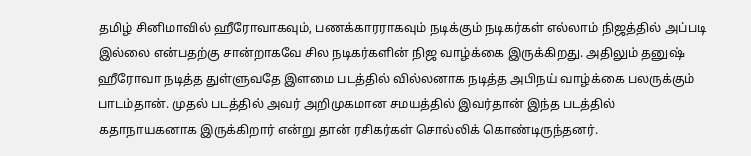தமிழ் சினிமாவில் ஹீரோவாகவும், பணக்காரராகவும் நடிக்கும் நடிகர்கள் எல்லாம் நிஜத்தில் அப்படி இல்லை என்பதற்கு சான்றாகவே சில நடிகர்களின் நிஜ வாழ்க்கை இருக்கிறது. அதிலும் தனுஷ் ஹீரோவா நடித்த துள்ளுவதே இளமை படத்தில் வில்லனாக நடித்த அபிநய் வாழ்க்கை பலருக்கும் பாடம்தான். முதல் படத்தில் அவர் அறிமுகமான சமயத்தில் இவர்தான் இந்த படத்தில் கதாநாயகனாக இருக்கிறார் என்று தான் ரசிகர்கள் சொல்லிக் கொண்டிருந்தனர்.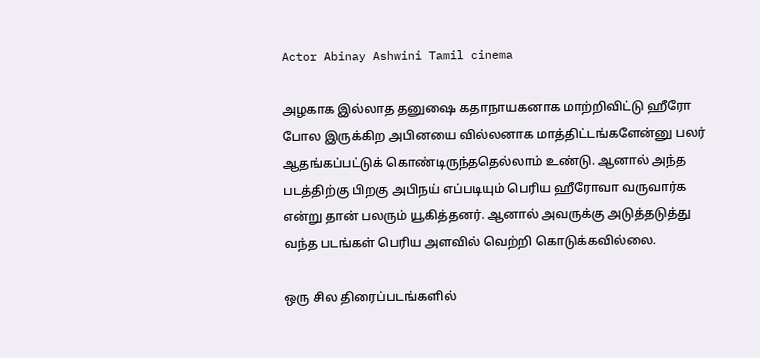Actor Abinay Ashwini Tamil cinema

அழகாக இல்லாத தனுஷை கதாநாயகனாக மாற்றிவிட்டு ஹீரோ போல இருக்கிற அபினயை வில்லனாக மாத்திட்டங்களேன்னு பலர் ஆதங்கப்பட்டுக் கொண்டிருந்ததெல்லாம் உண்டு. ஆனால் அந்த படத்திற்கு பிறகு அபிநய் எப்படியும் பெரிய ஹீரோவா வருவார்க என்று தான் பலரும் யூகித்தனர். ஆனால் அவருக்கு அடுத்தடுத்து வந்த படங்கள் பெரிய அளவில் வெற்றி கொடுக்கவில்லை.

ஒரு சில திரைப்படங்களில்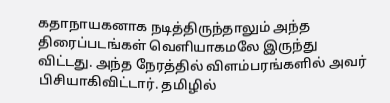கதாநாயகனாக நடித்திருந்தாலும் அந்த திரைப்படங்கள் வெளியாகமலே இருந்து விட்டது. அந்த நேரத்தில் விளம்பரங்களில் அவர் பிசியாகிவிட்டார். தமிழில்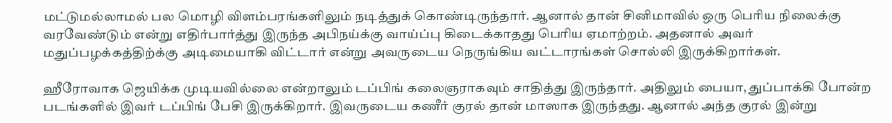மட்டுமல்லாமல் பல மொழி விளம்பரங்களிலும் நடித்துக் கொண்டிருந்தார். ஆனால் தான் சினிமாவில் ஒரு பெரிய நிலைக்கு வரவேண்டும் என்று எதிர்பார்த்து இருந்த அபிநய்க்கு வாய்ப்பு கிடைக்காதது பெரிய ஏமாற்றம். அதனால் அவர் மதுப்பழக்கத்திற்க்கு அடிமையாகி விட்டார் என்று அவருடைய நெருங்கிய வட்டாரங்கள் சொல்லி இருக்கிறார்கள்.

ஹீரோவாக ஜெயிக்க முடியவில்லை என்றாலும் டப்பிங் கலைஞராகவும் சாதித்து இருந்தார். அதிலும் பையா, துப்பாக்கி போன்ற படங்களில் இவர் டப்பிங் பேசி இருக்கிறார். இவருடைய கணீர் குரல் தான் மாஸாக இருந்தது. ஆனால் அந்த குரல் இன்று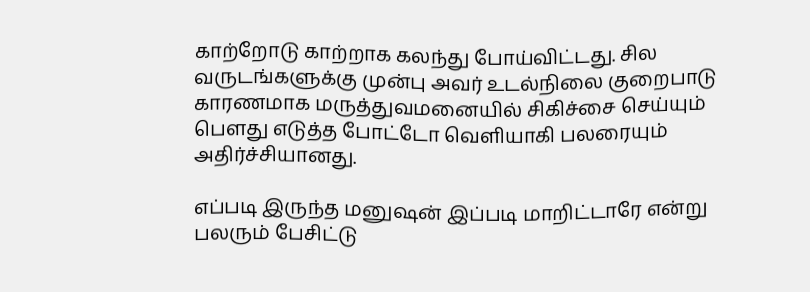காற்றோடு காற்றாக கலந்து போய்விட்டது. சில வருடங்களுக்கு முன்பு அவர் உடல்நிலை குறைபாடு காரணமாக மருத்துவமனையில் சிகிச்சை செய்யும் பௌது எடுத்த போட்டோ வெளியாகி பலரையும் அதிர்ச்சியானது.

எப்படி இருந்த மனுஷன் இப்படி மாறிட்டாரே என்று பலரும் பேசிட்டு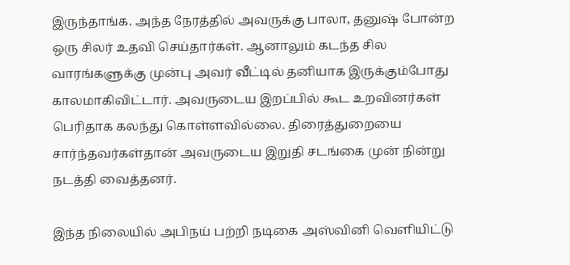இருந்தாங்க. அந்த நேரத்தில் அவருக்கு பாலா, தனுஷ் போன்ற ஒரு சிலர் உதவி செய்தார்கள். ஆனாலும் கடந்த சில வாரங்களுக்கு முன்பு அவர் வீட்டில் தனியாக இருக்கும்போது காலமாகிவிட்டார். அவருடைய இறப்பில் கூட உறவினர்கள் பெரிதாக கலந்து கொள்ளவில்லை. திரைத்துறையை சார்ந்தவர்கள்தான் அவருடைய இறுதி சடங்கை முன் நின்று நடத்தி வைத்தனர்.

இந்த நிலையில் அபிநய் பற்றி நடிகை அஸ்வினி வெளியிட்டு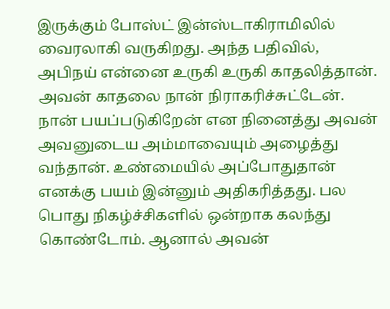இருக்கும் போஸ்ட் இன்ஸ்டாகிராமிலில் வைரலாகி வருகிறது. அந்த பதிவில், அபிநய் என்னை உருகி உருகி காதலித்தான். அவன் காதலை நான் நிராகரிச்சுட்டேன். நான் பயப்படுகிறேன் என நினைத்து அவன் அவனுடைய அம்மாவையும் அழைத்து வந்தான். உண்மையில் அப்போதுதான் எனக்கு பயம் இன்னும் அதிகரித்தது. பல பொது நிகழ்ச்சிகளில் ஒன்றாக கலந்து கொண்டோம். ஆனால் அவன்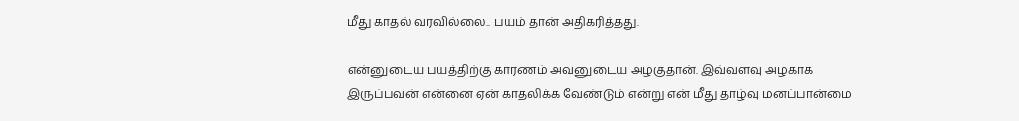மீது காதல் வரவில்லை.. பயம் தான் அதிகரித்தது.

என்னுடைய பயத்திற்கு காரணம் அவனுடைய அழகுதான். இவ்வளவு அழகாக இருப்பவன் என்னை ஏன் காதலிக்க வேண்டும் என்று என் மீது தாழ்வு மனப்பான்மை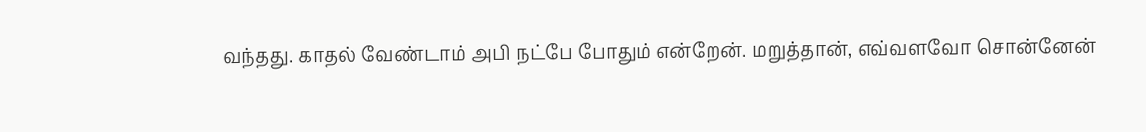வந்தது. காதல் வேண்டாம் அபி நட்பே போதும் என்றேன். மறுத்தான், எவ்வளவோ சொன்னேன்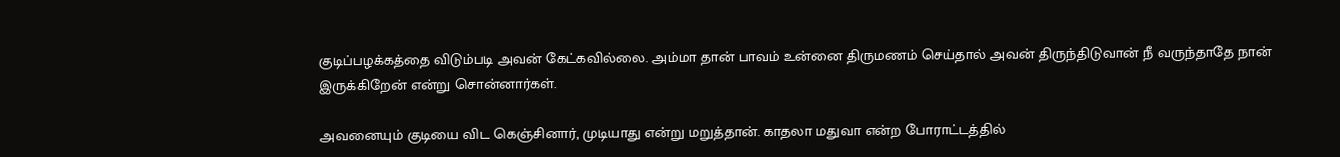குடிப்பழக்கத்தை விடும்படி அவன் கேட்கவில்லை. அம்மா தான் பாவம் உன்னை திருமணம் செய்தால் அவன் திருந்திடுவான் நீ வருந்தாதே நான் இருக்கிறேன் என்று சொன்னார்கள்.

அவனையும் குடியை விட கெஞ்சினார், முடியாது என்று மறுத்தான். காதலா மதுவா என்ற போராட்டத்தில்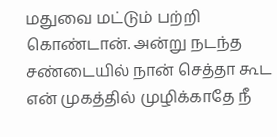மதுவை மட்டும் பற்றி கொண்டான். அன்று நடந்த சண்டையில் நான் செத்தா கூட என் முகத்தில் முழிக்காதே நீ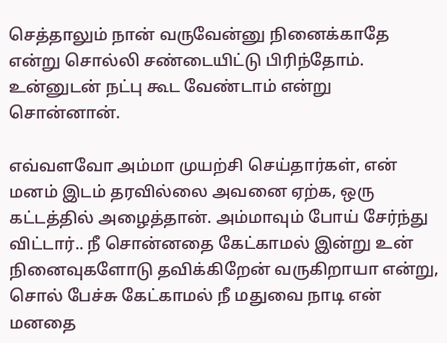செத்தாலும் நான் வருவேன்னு நினைக்காதே என்று சொல்லி சண்டையிட்டு பிரிந்தோம். உன்னுடன் நட்பு கூட வேண்டாம் என்று சொன்னான்.

எவ்வளவோ அம்மா முயற்சி செய்தார்கள், என் மனம் இடம் தரவில்லை அவனை ஏற்க, ஒரு கட்டத்தில் அழைத்தான். அம்மாவும் போய் சேர்ந்து விட்டார்.. நீ சொன்னதை கேட்காமல் இன்று உன் நினைவுகளோடு தவிக்கிறேன் வருகிறாயா என்று, சொல் பேச்சு கேட்காமல் நீ மதுவை நாடி என் மனதை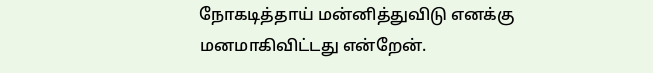நோகடித்தாய் மன்னித்துவிடு எனக்கு மனமாகிவிட்டது என்றேன்.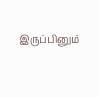இருப்பினும்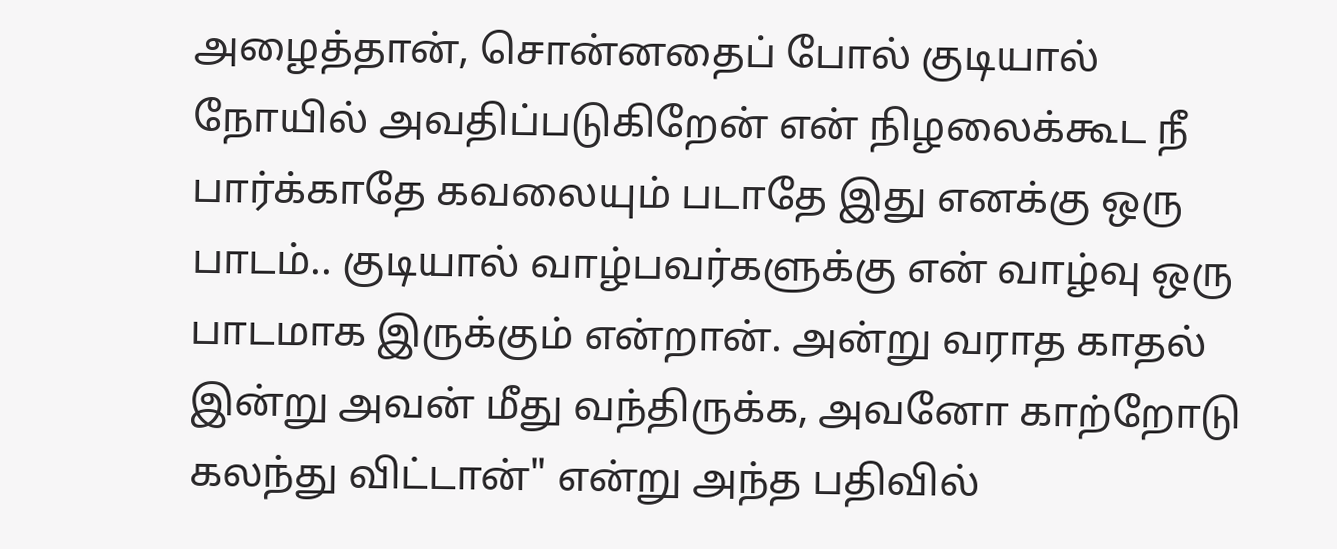அழைத்தான், சொன்னதைப் போல் குடியால் நோயில் அவதிப்படுகிறேன் என் நிழலைக்கூட நீ பார்க்காதே கவலையும் படாதே இது எனக்கு ஒரு பாடம்.. குடியால் வாழ்பவர்களுக்கு என் வாழ்வு ஒரு பாடமாக இருக்கும் என்றான். அன்று வராத காதல் இன்று அவன் மீது வந்திருக்க, அவனோ காற்றோடு கலந்து விட்டான்" என்று அந்த பதிவில்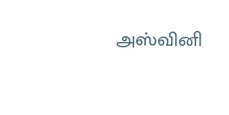அஸ்வினி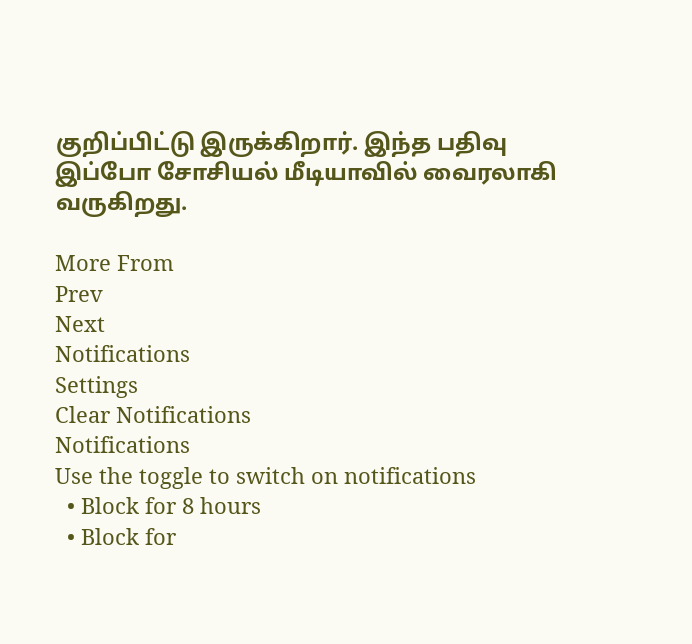குறிப்பிட்டு இருக்கிறார். இந்த பதிவு இப்போ சோசியல் மீடியாவில் வைரலாகி வருகிறது.

More From
Prev
Next
Notifications
Settings
Clear Notifications
Notifications
Use the toggle to switch on notifications
  • Block for 8 hours
  • Block for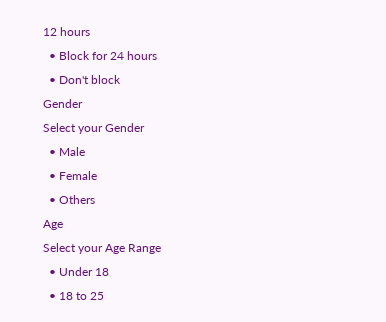12 hours
  • Block for 24 hours
  • Don't block
Gender
Select your Gender
  • Male
  • Female
  • Others
Age
Select your Age Range
  • Under 18
  • 18 to 25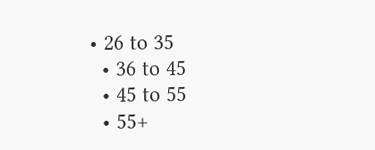• 26 to 35
  • 36 to 45
  • 45 to 55
  • 55+